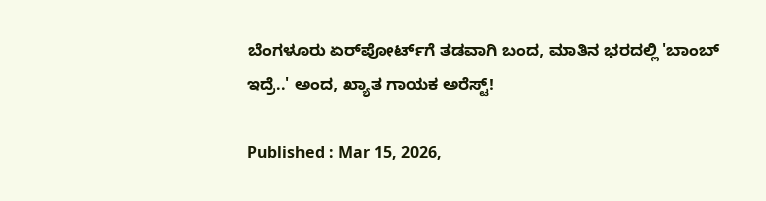ಬೆಂಗಳೂರು ಏರ್‌ಪೋರ್ಟ್‌ಗೆ ತಡವಾಗಿ ಬಂದ, ಮಾತಿನ ಭರದಲ್ಲಿ 'ಬಾಂಬ್ ಇದ್ರೆ..' ಅಂದ, ಖ್ಯಾತ ಗಾಯಕ ಅರೆಸ್ಟ್!

Published : Mar 15, 2026,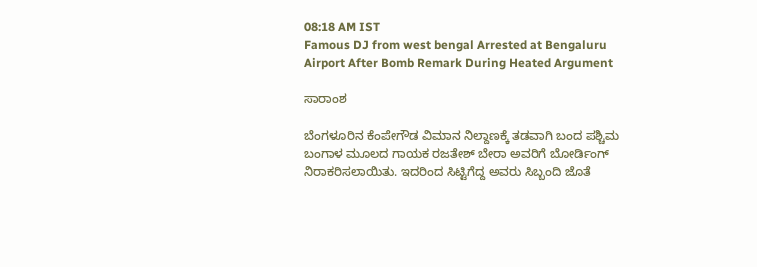08:18 AM IST
Famous DJ from west bengal Arrested at Bengaluru Airport After Bomb Remark During Heated Argument

ಸಾರಾಂಶ

ಬೆಂಗಳೂರಿನ ಕೆಂಪೇಗೌಡ ವಿಮಾನ ನಿಲ್ದಾಣಕ್ಕೆ ತಡವಾಗಿ ಬಂದ ಪಶ್ಚಿಮ ಬಂಗಾಳ ಮೂಲದ ಗಾಯಕ ರಜತೇಶ್ ಬೇರಾ ಅವರಿಗೆ ಬೋರ್ಡಿಂಗ್ ನಿರಾಕರಿಸಲಾಯಿತು. ಇದರಿಂದ ಸಿಟ್ಟಿಗೆದ್ದ ಅವರು ಸಿಬ್ಬಂದಿ ಜೊತೆ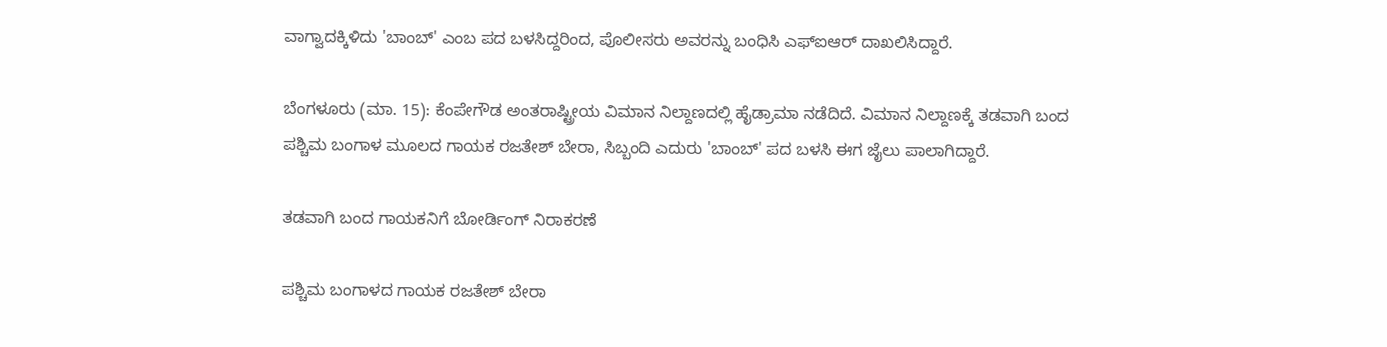ವಾಗ್ವಾದಕ್ಕಿಳಿದು 'ಬಾಂಬ್' ಎಂಬ ಪದ ಬಳಸಿದ್ದರಿಂದ, ಪೊಲೀಸರು ಅವರನ್ನು ಬಂಧಿಸಿ ಎಫ್‌ಐಆರ್ ದಾಖಲಿಸಿದ್ದಾರೆ.

ಬೆಂಗಳೂರು (ಮಾ. 15): ಕೆಂಪೇಗೌಡ ಅಂತರಾಷ್ಟ್ರೀಯ ವಿಮಾನ ನಿಲ್ದಾಣದಲ್ಲಿ ಹೈಡ್ರಾಮಾ ನಡೆದಿದೆ. ವಿಮಾನ ನಿಲ್ದಾಣಕ್ಕೆ ತಡವಾಗಿ ಬಂದ ಪಶ್ಚಿಮ ಬಂಗಾಳ ಮೂಲದ ಗಾಯಕ ರಜತೇಶ್ ಬೇರಾ, ಸಿಬ್ಬಂದಿ ಎದುರು 'ಬಾಂಬ್' ಪದ ಬಳಸಿ ಈಗ ಜೈಲು ಪಾಲಾಗಿದ್ದಾರೆ.

ತಡವಾಗಿ ಬಂದ ಗಾಯಕನಿಗೆ ಬೋರ್ಡಿಂಗ್ ನಿರಾಕರಣೆ

ಪಶ್ಚಿಮ ಬಂಗಾಳದ ಗಾಯಕ ರಜತೇಶ್ ಬೇರಾ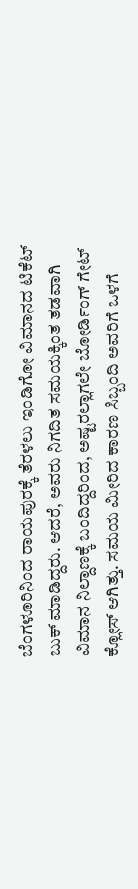ಬೆಂಗಳೂರಿನಿಂದ ರಾಯಪುರಕ್ಕೆ ತೆರಳಲು ಇಂಡಿಗೋ ವಿಮಾನದ ಟಿಕೆಟ್ ಬುಕ್ ಮಾಡಿದ್ದರು. ಆದರೆ, ಅವರು ನಿಗದಿತ ಸಮಯಕ್ಕಿಂತ ತಡವಾಗಿ ವಿಮಾನ ನಿಲ್ದಾಣಕ್ಕೆ ಬಂದಿದ್ದರಿಂದ, ಅಷ್ಟರಲ್ಲಾಗಲೇ ಬೋರ್ಡಿಂಗ್ ಗೇಟ್ ಕ್ಲೋಸ್ ಆಗಿತ್ತು. ಸಮಯ ಮೀರಿದ ಕಾರಣ ಸಿಬ್ಬಂದಿ ಅವರಿಗೆ ಒಳಗೆ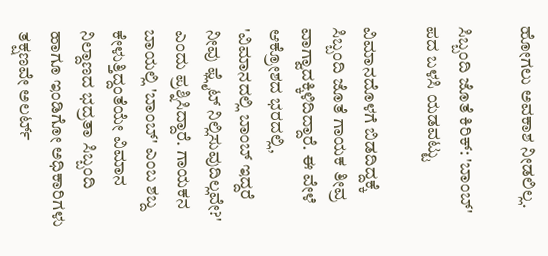ಹೋಗಲು ಅವಕಾಶ ನೀಡಲಿಲ್ಲ.

ಸಿಬ್ಬಂದಿ ಜೊತೆ ಕಿರಿಕ್: 'ಬಾಂಬ್' ಪದ ಬಳಸಿ ಯಡವಟ್ಟು

ವಿಮಾನದೊಳಗೆ ಬಿಡದಿದ್ದಕ್ಕೆ ಸಿಬ್ಬಂದಿ ಜೊತೆ ಗಾಯಕ ತೀವ್ರ ವಾಗ್ವಾದಕ್ಕಿಳಿದಿದ್ದಾರೆ. ಈ ವೇಳೆ ಆಕ್ರೋಶದ ಭರದಲ್ಲಿ, 'ವಿಮಾನದಲ್ಲಿ ಬಾಂಬ್ ಇದ್ದರೆ ನೀವು ಫ್ಲೈಟ್ ನಿಲ್ಲಿಸುವುದಿಲ್ಲವೇ?' ಎಂದು ಪ್ರಶ್ನಿಸಿದ್ದಾರೆ. ಗಾಯಕನ ಬಾಯಲ್ಲಿ 'ಬಾಂಬ್' ಎಂಬ ಶಬ್ದ ಕೇಳುತ್ತಿದ್ದಂತೆಯೇ ವಿಮಾನ ನಿಲ್ದಾಣದ ಭದ್ರತಾ ಸಿಬ್ಬಂದಿ ಹಾಗೂ ಇಂಡಿಗೋ ಅಧಿಕಾರಿಗಳು ತಕ್ಷಣವೇ ಅಲರ್ಟ್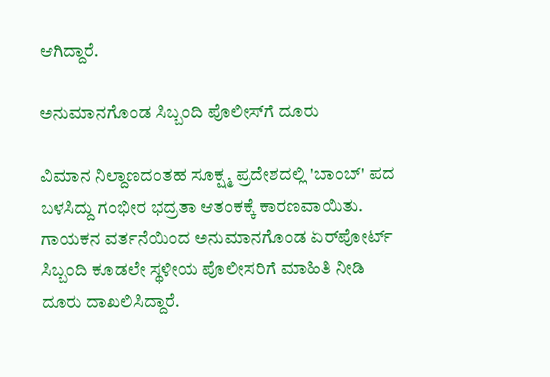ಆಗಿದ್ದಾರೆ.

ಅನುಮಾನಗೊಂಡ ಸಿಬ್ಬಂದಿ ಪೊಲೀಸ್‌ಗೆ ದೂರು

ವಿಮಾನ ನಿಲ್ದಾಣದಂತಹ ಸೂಕ್ಷ್ಮ ಪ್ರದೇಶದಲ್ಲಿ 'ಬಾಂಬ್' ಪದ ಬಳಸಿದ್ದು ಗಂಭೀರ ಭದ್ರತಾ ಆತಂಕಕ್ಕೆ ಕಾರಣವಾಯಿತು. ಗಾಯಕನ ವರ್ತನೆಯಿಂದ ಅನುಮಾನಗೊಂಡ ಏರ್‌ಪೋರ್ಟ್ ಸಿಬ್ಬಂದಿ ಕೂಡಲೇ ಸ್ಥಳೀಯ ಪೊಲೀಸರಿಗೆ ಮಾಹಿತಿ ನೀಡಿ ದೂರು ದಾಖಲಿಸಿದ್ದಾರೆ.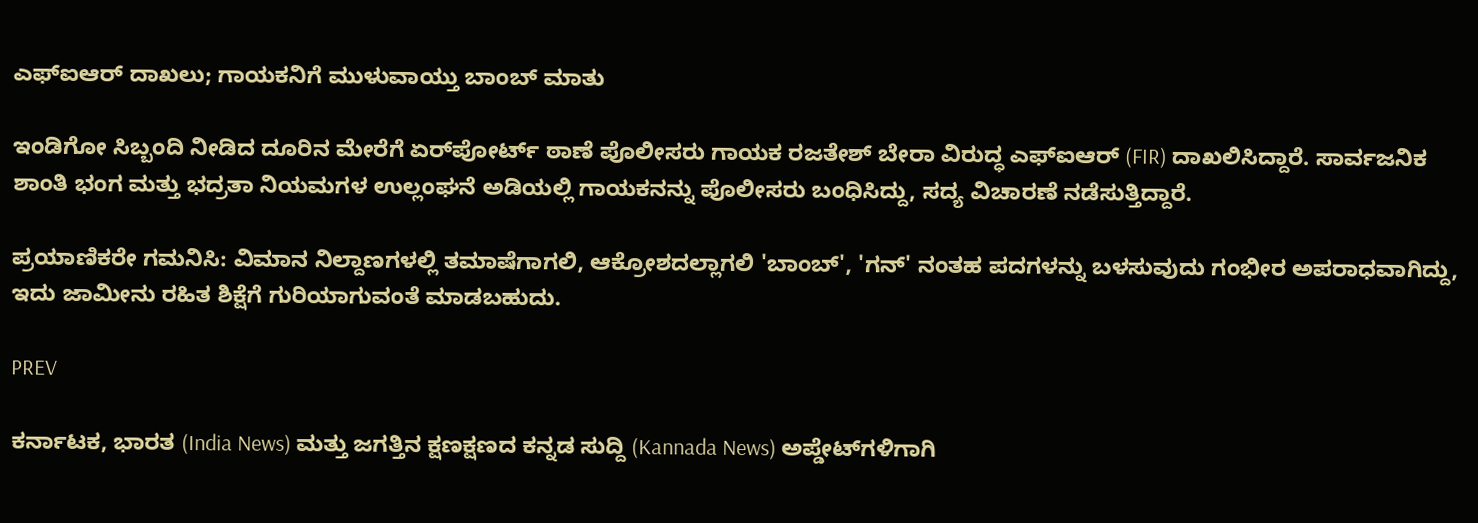ಎಫ್ಐಆರ್ ದಾಖಲು; ಗಾಯಕನಿಗೆ ಮುಳುವಾಯ್ತು ಬಾಂಬ್ ಮಾತು

ಇಂಡಿಗೋ ಸಿಬ್ಬಂದಿ ನೀಡಿದ ದೂರಿನ ಮೇರೆಗೆ ಏರ್‌ಪೋರ್ಟ್ ಠಾಣೆ ಪೊಲೀಸರು ಗಾಯಕ ರಜತೇಶ್ ಬೇರಾ ವಿರುದ್ಧ ಎಫ್‌ಐಆರ್ (FIR) ದಾಖಲಿಸಿದ್ದಾರೆ. ಸಾರ್ವಜನಿಕ ಶಾಂತಿ ಭಂಗ ಮತ್ತು ಭದ್ರತಾ ನಿಯಮಗಳ ಉಲ್ಲಂಘನೆ ಅಡಿಯಲ್ಲಿ ಗಾಯಕನನ್ನು ಪೊಲೀಸರು ಬಂಧಿಸಿದ್ದು, ಸದ್ಯ ವಿಚಾರಣೆ ನಡೆಸುತ್ತಿದ್ದಾರೆ.

ಪ್ರಯಾಣಿಕರೇ ಗಮನಿಸಿ: ವಿಮಾನ ನಿಲ್ದಾಣಗಳಲ್ಲಿ ತಮಾಷೆಗಾಗಲಿ, ಆಕ್ರೋಶದಲ್ಲಾಗಲಿ 'ಬಾಂಬ್', 'ಗನ್' ನಂತಹ ಪದಗಳನ್ನು ಬಳಸುವುದು ಗಂಭೀರ ಅಪರಾಧವಾಗಿದ್ದು, ಇದು ಜಾಮೀನು ರಹಿತ ಶಿಕ್ಷೆಗೆ ಗುರಿಯಾಗುವಂತೆ ಮಾಡಬಹುದು.

PREV

ಕರ್ನಾಟಕ, ಭಾರತ (India News) ಮತ್ತು ಜಗತ್ತಿನ ಕ್ಷಣಕ್ಷಣದ ಕನ್ನಡ ಸುದ್ದಿ (Kannada News) ಅಪ್ಡೇಟ್‌ಗಳಿಗಾಗಿ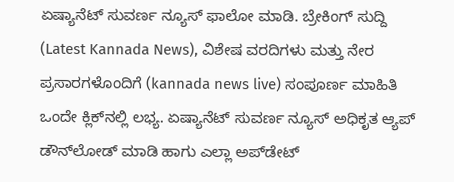ಏಷ್ಯಾನೆಟ್ ಸುವರ್ಣ ನ್ಯೂಸ್‌ ಫಾಲೋ ಮಾಡಿ. ಬ್ರೇಕಿಂಗ್ ಸುದ್ದಿ (Latest Kannada News), ವಿಶೇಷ ವರದಿಗಳು ಮತ್ತು ನೇರ ಪ್ರಸಾರಗಳೊಂದಿಗೆ (kannada news live) ಸಂಪೂರ್ಣ ಮಾಹಿತಿ ಒಂದೇ ಕ್ಲಿಕ್‌ನಲ್ಲಿ ಲಭ್ಯ. ಏಷ್ಯಾನೆಟ್ ಸುವರ್ಣ ನ್ಯೂಸ್ ಅಧಿಕೃತ ಆ್ಯಪ್ ಡೌನ್‌ಲೋಡ್ ಮಾಡಿ ಹಾಗು ಎಲ್ಲಾ ಅಪ್‌ಡೇಟ್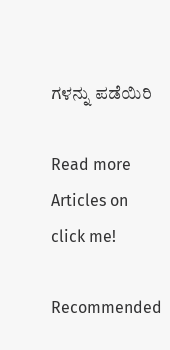ಗಳನ್ನು ಪಡೆಯಿರಿ

Read more Articles on
click me!

Recommended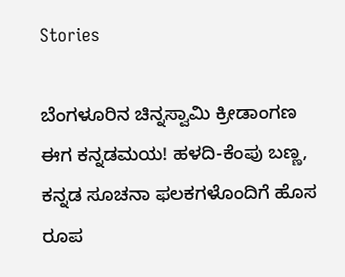Stories

ಬೆಂಗಳೂರಿನ ಚಿನ್ನಸ್ವಾಮಿ ಕ್ರೀಡಾಂಗಣ ಈಗ ಕನ್ನಡಮಯ! ಹಳದಿ-ಕೆಂಪು ಬಣ್ಣ, ಕನ್ನಡ ಸೂಚನಾ ಫಲಕಗಳೊಂದಿಗೆ ಹೊಸ ರೂಪ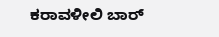ಕರಾವಳೀಲಿ ಬಾರ್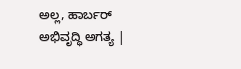ಅಲ್ಲ, ಹಾರ್ಬರ್ ಅಭಿವೃದ್ಧಿ ಅಗತ್ಯ |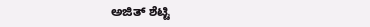ಅಜಿತ್ ಶೆಟ್ಟಿ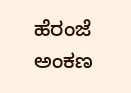ಹೆರಂಜೆ ಅಂಕಣ